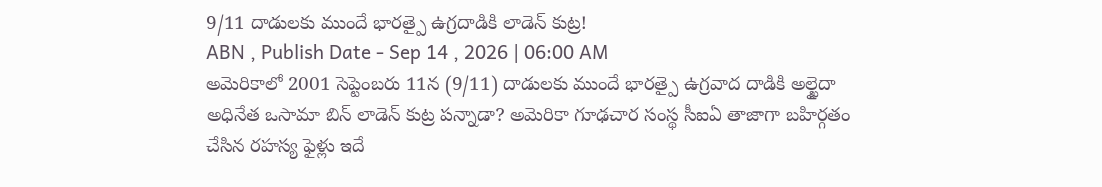9/11 దాడులకు ముందే భారత్పై ఉగ్రదాడికి లాడెన్ కుట్ర!
ABN , Publish Date - Sep 14 , 2026 | 06:00 AM
అమెరికాలో 2001 సెప్టెంబరు 11న (9/11) దాడులకు ముందే భారత్పై ఉగ్రవాద దాడికి అల్ఖైదా అధినేత ఒసామా బిన్ లాడెన్ కుట్ర పన్నాడా? అమెరికా గూఢచార సంస్థ సీఐఏ తాజాగా బహిర్గతం చేసిన రహస్య ఫైళ్లు ఇదే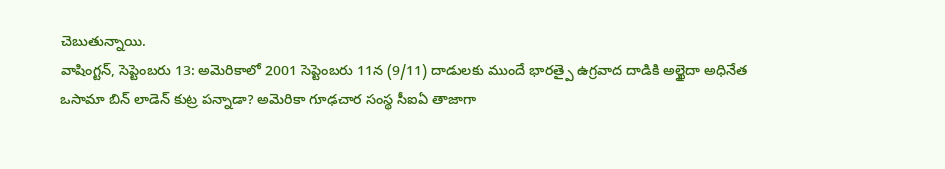చెబుతున్నాయి.
వాషింగ్టన్, సెప్టెంబరు 13: అమెరికాలో 2001 సెప్టెంబరు 11న (9/11) దాడులకు ముందే భారత్పై ఉగ్రవాద దాడికి అల్ఖైదా అధినేత ఒసామా బిన్ లాడెన్ కుట్ర పన్నాడా? అమెరికా గూఢచార సంస్థ సీఐఏ తాజాగా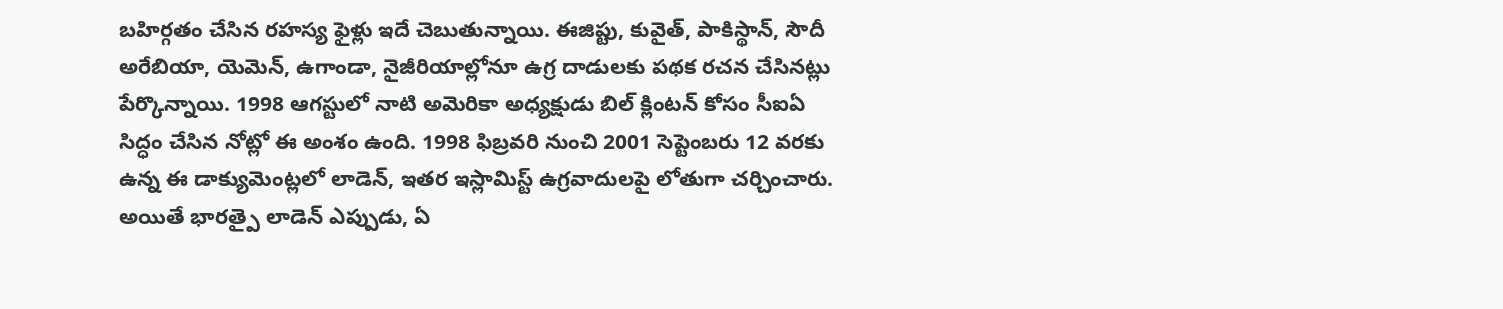బహిర్గతం చేసిన రహస్య ఫైళ్లు ఇదే చెబుతున్నాయి. ఈజిప్టు, కువైత్, పాకిస్థాన్, సౌదీ అరేబియా, యెమెన్, ఉగాండా, నైజీరియాల్లోనూ ఉగ్ర దాడులకు పథక రచన చేసినట్లు పేర్కొన్నాయి. 1998 ఆగస్టులో నాటి అమెరికా అధ్యక్షుడు బిల్ క్లింటన్ కోసం సీఐఏ సిద్ధం చేసిన నోట్లో ఈ అంశం ఉంది. 1998 ఫిబ్రవరి నుంచి 2001 సెప్టెంబరు 12 వరకు ఉన్న ఈ డాక్యుమెంట్లలో లాడెన్, ఇతర ఇస్లామిస్ట్ ఉగ్రవాదులపై లోతుగా చర్చించారు. అయితే భారత్పై లాడెన్ ఎప్పుడు, ఏ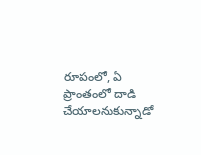రూపంలో, ఏ ప్రాంతంలో దాడి చేయాలనుకున్నాడో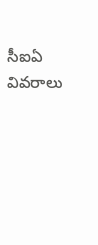సీఐఏ వివరాలు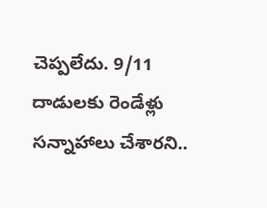చెప్పలేదు. 9/11 దాడులకు రెండేళ్లు సన్నాహాలు చేశారని..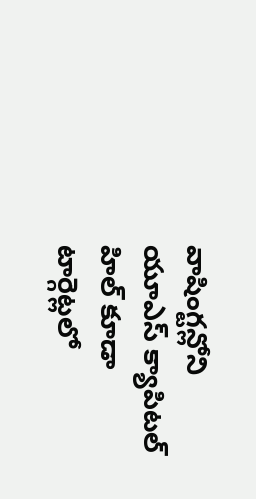వాషింగ్టన్లోని యూఎస్ క్యాపిటల్ హిల్ కూడా టార్గెట్లలో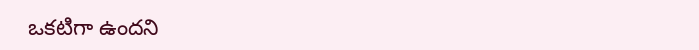ఒకటిగా ఉందని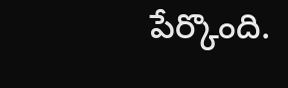పేర్కొంది.